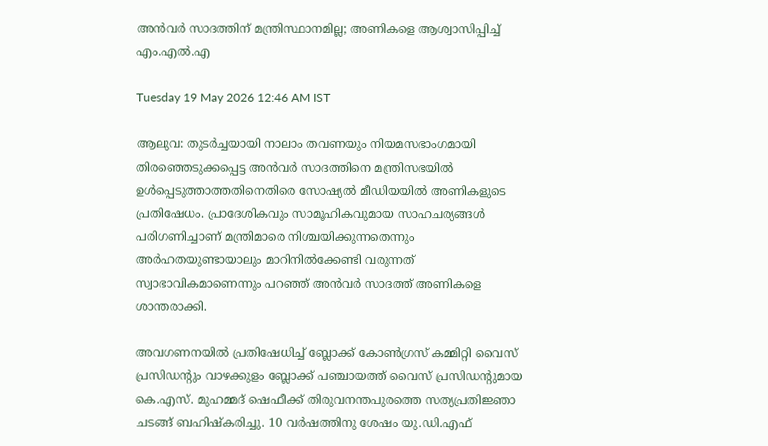അൻവർ സാദത്തിന് മന്ത്രിസ്ഥാനമില്ല; അണികളെ ആശ്വാസിപ്പിച്ച് എം.എൽ.എ

Tuesday 19 May 2026 12:46 AM IST

ആലുവ: തുടർച്ചയായി നാലാം തവണയും നിയമസഭാംഗമായി തിരഞ്ഞെടുക്കപ്പെട്ട അൻവർ സാദത്തിനെ മന്ത്രിസഭയിൽ ഉൾപ്പെടുത്താത്തതിനെതിരെ സോഷ്യൽ മീഡിയയിൽ അണികളുടെ പ്രതിഷേധം. പ്രാദേശികവും സാമൂഹികവുമായ സാഹചര്യങ്ങൾ പരിഗണിച്ചാണ് മന്ത്രിമാരെ നിശ്ചയിക്കുന്നതെന്നും അർഹതയുണ്ടായാലും മാറിനിൽക്കേണ്ടി വരുന്നത് സ്വാഭാവികമാണെന്നും പറഞ്ഞ് അൻവർ സാദത്ത് അണികളെ ശാന്തരാക്കി.

അവഗണനയിൽ പ്രതിഷേധിച്ച് ബ്ലോക്ക് കോൺഗ്രസ് കമ്മിറ്റി വൈസ് പ്രസിഡന്റും വാഴക്കുളം ബ്ലോക്ക് പഞ്ചായത്ത് വൈസ് പ്രസിഡന്റുമായ കെ.എസ്. മുഹമ്മദ് ഷെഫീക്ക് തിരുവനന്തപുരത്തെ സത്യപ്രതിജ്ഞാ ചടങ്ങ് ബഹിഷ്കരിച്ചു. 10 വർഷത്തിനു ശേഷം യു.ഡി.എഫ്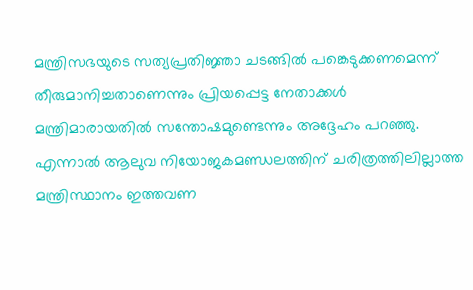മന്ത്രിസഭയുടെ സത്യപ്രതിജ്ഞാ ചടങ്ങിൽ പങ്കെടുക്കണമെന്ന് തീരുമാനിച്ചതാണെന്നും പ്രിയപ്പെട്ട നേതാക്കൾ മന്ത്രിമാരായതിൽ സന്തോഷമുണ്ടെന്നും അദ്ദേഹം പറഞ്ഞു. എന്നാൽ ആലുവ നിയോജകമണ്ഡലത്തിന് ചരിത്രത്തിലില്ലാത്ത മന്ത്രിസ്ഥാനം ഇത്തവണ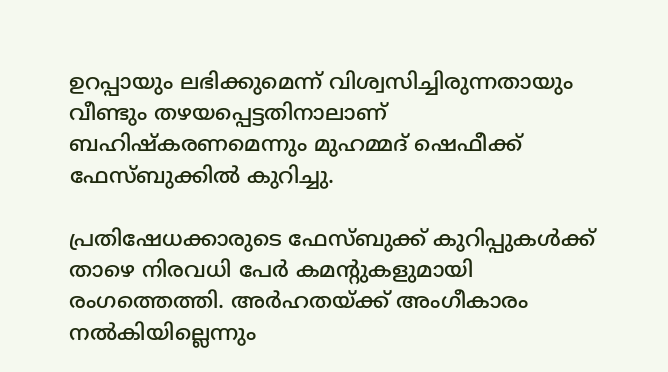ഉറപ്പായും ലഭിക്കുമെന്ന് വിശ്വസിച്ചിരുന്നതായും വീണ്ടും തഴയപ്പെട്ടതിനാലാണ് ബഹിഷ്കരണമെന്നും മുഹമ്മദ് ഷെഫീക്ക് ഫേസ്ബുക്കിൽ കുറിച്ചു.

പ്രതിഷേധക്കാരുടെ ഫേസ്ബുക്ക് കുറിപ്പുകൾക്ക് താഴെ നിരവധി പേർ കമന്റുകളുമായി രംഗത്തെത്തി. അർഹതയ്ക്ക് അംഗീകാരം നൽകിയില്ലെന്നും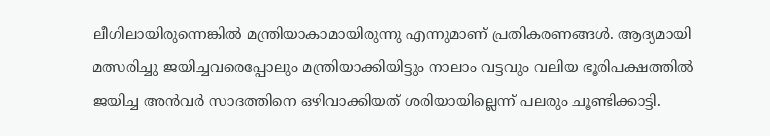ലീഗിലായിരുന്നെങ്കിൽ മന്ത്രിയാകാമായിരുന്നു എന്നുമാണ് പ്രതികരണങ്ങൾ. ആദ്യമായി മത്സരിച്ചു ജയിച്ചവരെപ്പോലും മന്ത്രിയാക്കിയിട്ടും നാലാം വട്ടവും വലിയ ഭൂരിപക്ഷത്തിൽ ജയിച്ച അൻവർ സാദത്തിനെ ഒഴിവാക്കിയത് ശരിയായില്ലെന്ന് പലരും ചൂണ്ടിക്കാട്ടി.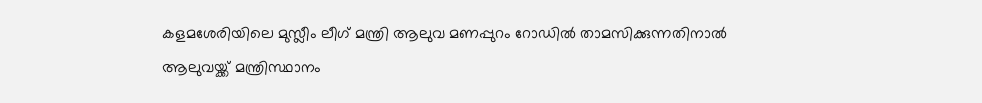കളമശേരിയിലെ മുസ്ലീം ലീഗ് മന്ത്രി ആലുവ മണപ്പുറം റോഡിൽ താമസിക്കുന്നതിനാൽ ആലുവയ്ക്ക് മന്ത്രിസ്ഥാനം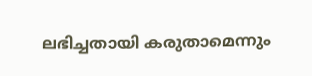ലഭിച്ചതായി കരുതാമെന്നും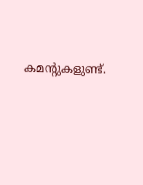കമന്റുകളുണ്ട്.